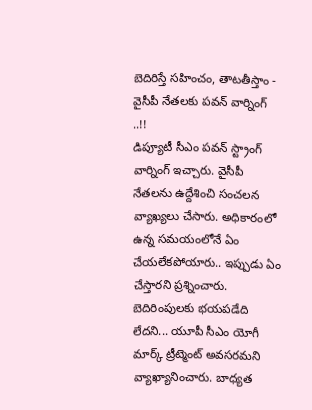బెదిరిస్తే సహించం, తాటతీస్తాం - వైసీపీ నేతలకు పవన్ వార్నింగ్ ..!!
డిప్యూటీ సీఎం పవన్ స్ట్రాంగ్ వార్నింగ్ ఇచ్చారు. వైసీపీ నేతలను ఉద్దేశించి సంచలన వ్యాఖ్యలు చేసారు. అధికారంలో ఉన్న సమయంలోనే ఏం చేయలేకపోయారు.. ఇప్పుడు ఏం చేస్తారని ప్రశ్నించారు. బెదిరింపులకు భయపడేది లేదని... యూపీ సీఎం యోగీ మార్క్ ట్రీట్మెంట్ అవసరమని వ్యాఖ్యానించారు. బాధ్యత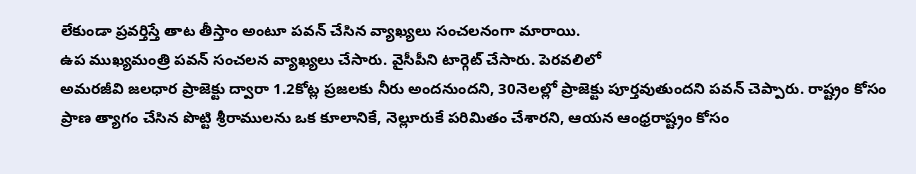లేకుండా ప్రవర్తిస్తే తాట తీస్తాం అంటూ పవన్ చేసిన వ్యాఖ్యలు సంచలనంగా మారాయి.
ఉప ముఖ్యమంత్రి పవన్ సంచలన వ్యాఖ్యలు చేసారు. వైసీపీని టార్గెట్ చేసారు. పెరవలిలో
అమరజీవి జలధార ప్రాజెక్టు ద్వారా 1.2కోట్ల ప్రజలకు నీరు అందనుందని, 30నెలల్లో ప్రాజెక్టు పూర్తవుతుందని పవన్ చెప్పారు. రాష్ట్రం కోసం ప్రాణ త్యాగం చేసిన పొట్టి శ్రీరాములను ఒక కూలానికే, నెల్లూరుకే పరిమితం చేశారని, ఆయన ఆంధ్రరాష్ట్రం కోసం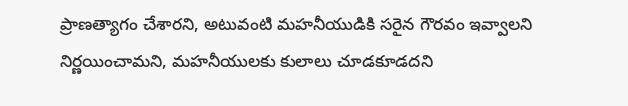ప్రాణత్యాగం చేశారని, అటువంటి మహనీయుడికి సరైన గౌరవం ఇవ్వాలని నిర్ణయించామని, మహనీయులకు కులాలు చూడకూడదని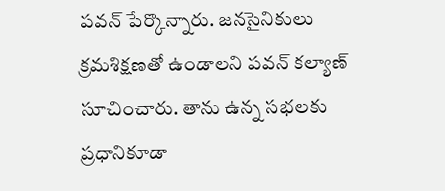పవన్ పేర్కొన్నారు. జనసైనికులు క్రమశిక్షణతో ఉండాలని పవన్ కల్యాణ్ సూచించారు. తాను ఉన్న సభలకు ప్రధానికూడా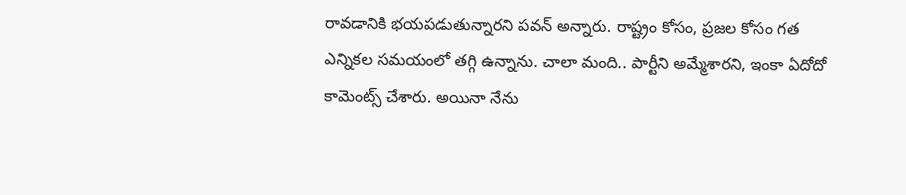రావడానికి భయపడుతున్నారని పవన్ అన్నారు. రాష్ట్రం కోసం, ప్రజల కోసం గత ఎన్నికల సమయంలో తగ్గి ఉన్నాను. చాలా మంది.. పార్టీని అమ్మేశారని, ఇంకా ఏదోదో కామెంట్స్ చేశారు. అయినా నేను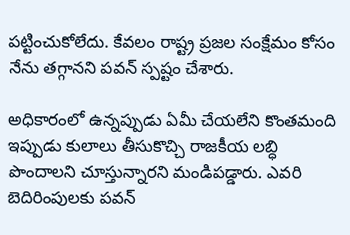పట్టించుకోలేదు. కేవలం రాష్ట్ర ప్రజల సంక్షేమం కోసం నేను తగ్గానని పవన్ స్పష్టం చేశారు.

అధికారంలో ఉన్నప్పుడు ఏమీ చేయలేని కొంతమంది ఇప్పుడు కులాలు తీసుకొచ్చి రాజకీయ లబ్ధి పొందాలని చూస్తున్నారని మండిపడ్డారు. ఎవరి బెదిరింపులకు పవన్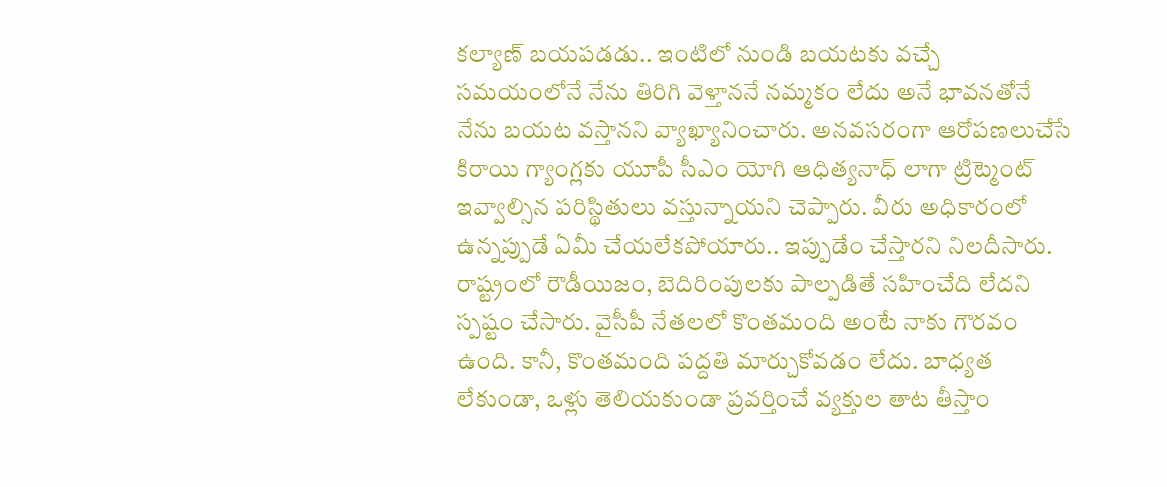కల్యాణ్ బయపడడు.. ఇంటిలో నుండి బయటకు వచ్చే సమయంలోనే నేను తిరిగి వెళ్తాననే నమ్మకం లేదు అనే భావనతోనే నేను బయట వస్తానని వ్యాఖ్యానించారు. అనవసరంగా ఆరోపణలుచేసే కిరాయి గ్యాంగ్లకు యూపీ సీఎం యోగి ఆధిత్యనాధ్ లాగా ట్రిట్మెంట్ ఇవ్వాల్సిన పరిస్థితులు వస్తున్నాయని చెప్పారు. వీరు అధికారంలో ఉన్నప్పుడే ఏమీ చేయలేకపోయారు.. ఇప్పుడేం చేస్తారని నిలదీసారు. రాష్ట్రంలో రౌడీయిజం, బెదిరింపులకు పాల్పడితే సహించేది లేదని స్పష్టం చేసారు. వైసీపీ నేతలలో కొంతమంది అంటే నాకు గౌరవం ఉంది. కానీ, కొంతమంది పద్దతి మార్చుకోవడం లేదు. బాధ్యత లేకుండా, ఒళ్లు తెలియకుండా ప్రవర్తించే వ్యక్తుల తాట తీస్తాం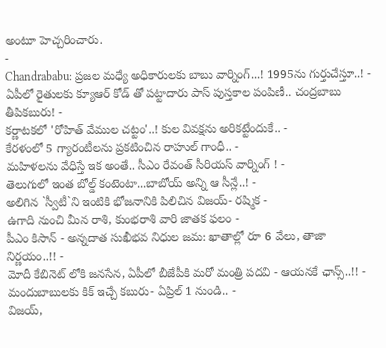అంటూ హెచ్చరించారు.
-
Chandrababu: ప్రజల మధ్యే అధికారులకు బాబు వార్నింగ్...! 1995ను గుర్తుచేస్తూ..! -
ఏపీలో రైతులకు క్యూఆర్ కోడ్ తో పట్టాదారు పాస్ పుస్తకాల పంపిణీ.. చంద్రబాబు తీపికబురు! -
కర్ణాటకలో 'రోహిత్ వేముల చట్టం'..! కుల వివక్షను అరికట్టేందుకే.. -
కేరళంలో 5 గ్యారంటీలను ప్రకటించిన రాహుల్ గాంధీ.. -
మహిళలను వేధిస్తే ఇక అంతే.. సీఎం రేవంత్ సీరియస్ వార్నింగ్ ! -
తెలుగులో ఇంత బోల్డ్ కంటెంటా...బాబోయ్ అన్ని ఆ సీన్లే..! -
అలిగిన `స్వీటీ`ని ఇంటికి భోజనానికి పిలిచిన విజయ్- రష్మిక -
ఉగాది నుంచి మీన రాశి, కుంభరాశి వారి జాతక ఫలం -
పీఎం కిసాన్ - అన్నదాత సుఖీభవ నిధుల జమ: ఖాతాల్లో రూ 6 వేలు, తాజా నిర్ణయం..!! -
మోదీ కేబినెట్ లోకి జనసేన, ఏపీలో బీజేపీకి మరో మంత్రి పదవి - ఆయనకే ఛాన్స్..!! -
మందుబాబులకు కిక్ ఇచ్చే కబురు- ఏప్రిల్ 1 నుండి.. -
విజయ్,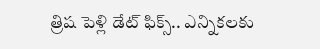త్రిష పెళ్లి డేట్ ఫిక్స్.. ఎన్నికలకు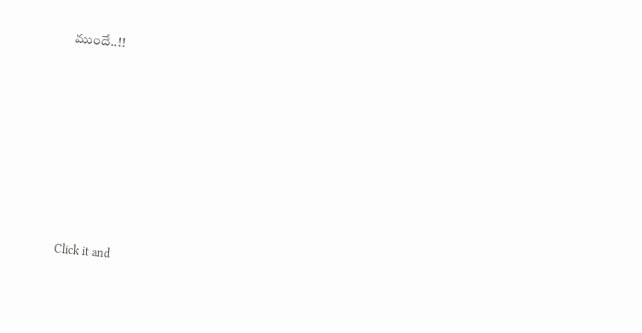ముందే..!!











Click it and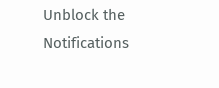Unblock the Notifications